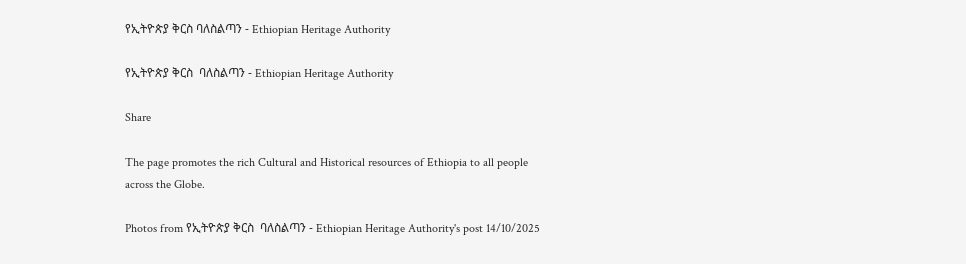የኢትዮጵያ ቅርስ ባለስልጣን - Ethiopian Heritage Authority

የኢትዮጵያ ቅርስ  ባለስልጣን - Ethiopian Heritage Authority

Share

The page promotes the rich Cultural and Historical resources of Ethiopia to all people across the Globe.

Photos from የኢትዮጵያ ቅርስ  ባለስልጣን - Ethiopian Heritage Authority's post 14/10/2025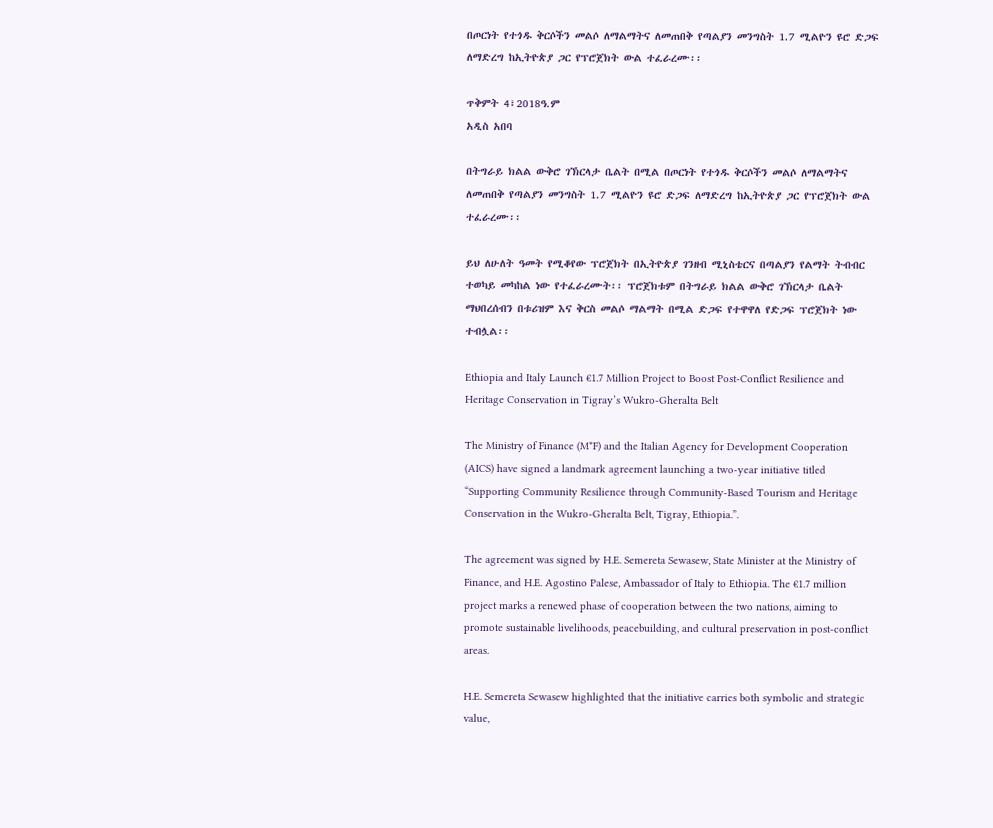በጦርነት የተጎዱ ቅርሶችን መልሶ ለማልማትና ለመጠበቅ የጣልያን መንግስት 1.7 ሚልዮን ዩሮ ድጋፍ ለማድረግ ከኢትዮጵያ ጋር የፕሮጀክት ውል ተፈራረሙ፡፡

ጥቅምት 4፣2018ዓ.ም
አዲስ አበባ

በትግራይ ክልል ውቅሮ ገኽርላታ ቤልት በሚል በጦርነት የተጎዱ ቅርሶችን መልሶ ለማልማትና ለመጠበቅ የጣልያን መንግስት 1.7 ሚልዮን ዩሮ ድጋፍ ለማድረግ ከኢትዮጵያ ጋር የፕሮጀክት ውል ተፈራረሙ፡፡

ይህ ለሁለት ዓመት የሚቆየው ፕሮጀክት በኢትዮጵያ ገንዘብ ሚኒስቴርና በጣልያን የልማት ትብብር ተወካይ መካከል ነው የተፈራረሙት፡፡ ፕሮጀክቱም በትግራይ ክልል ውቅሮ ገኽርላታ ቤልት ማህበረሰብን በቱሪዝም እና ቅርስ መልሶ ማልማት በሚል ድጋፍ የተዋዋለ የድጋፍ ፕሮጀክት ነው ተብሏል፡፡

Ethiopia and Italy Launch €1.7 Million Project to Boost Post-Conflict Resilience and Heritage Conservation in Tigray’s Wukro-Gheralta Belt

The Ministry of Finance (M*F) and the Italian Agency for Development Cooperation (AICS) have signed a landmark agreement launching a two-year initiative titled “Supporting Community Resilience through Community-Based Tourism and Heritage Conservation in the Wukro-Gheralta Belt, Tigray, Ethiopia.”.

The agreement was signed by H.E. Semereta Sewasew, State Minister at the Ministry of Finance, and H.E. Agostino Palese, Ambassador of Italy to Ethiopia. The €1.7 million project marks a renewed phase of cooperation between the two nations, aiming to promote sustainable livelihoods, peacebuilding, and cultural preservation in post-conflict areas.

H.E. Semereta Sewasew highlighted that the initiative carries both symbolic and strategic value,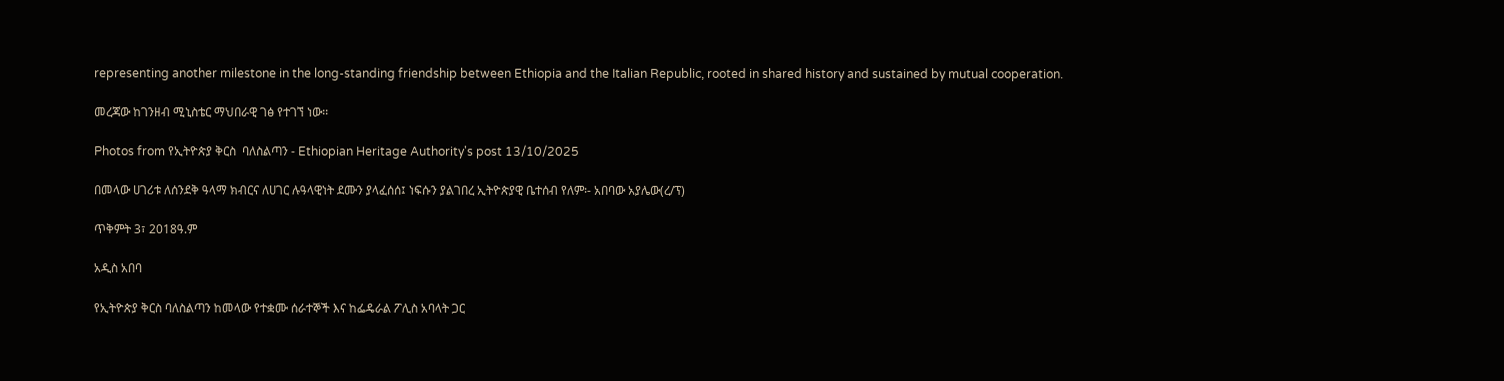representing another milestone in the long-standing friendship between Ethiopia and the Italian Republic, rooted in shared history and sustained by mutual cooperation.

መረጃው ከገንዘብ ሚኒስቴር ማህበራዊ ገፅ የተገኘ ነው፡፡

Photos from የኢትዮጵያ ቅርስ  ባለስልጣን - Ethiopian Heritage Authority's post 13/10/2025

በመላው ሀገሪቱ ለሰንደቅ ዓላማ ክብርና ለሀገር ሉዓላዊነት ደሙን ያላፈሰሰ፤ ነፍሱን ያልገበረ ኢትዮጵያዊ ቤተሰብ የለም፡- አበባው አያሌው(ረ/ፕ)

ጥቅምት 3፣ 2018ዓ.ም

አዲስ አበባ

የኢትዮጵያ ቅርስ ባለስልጣን ከመላው የተቋሙ ሰራተኞች እና ከፌዴራል ፖሊስ አባላት ጋር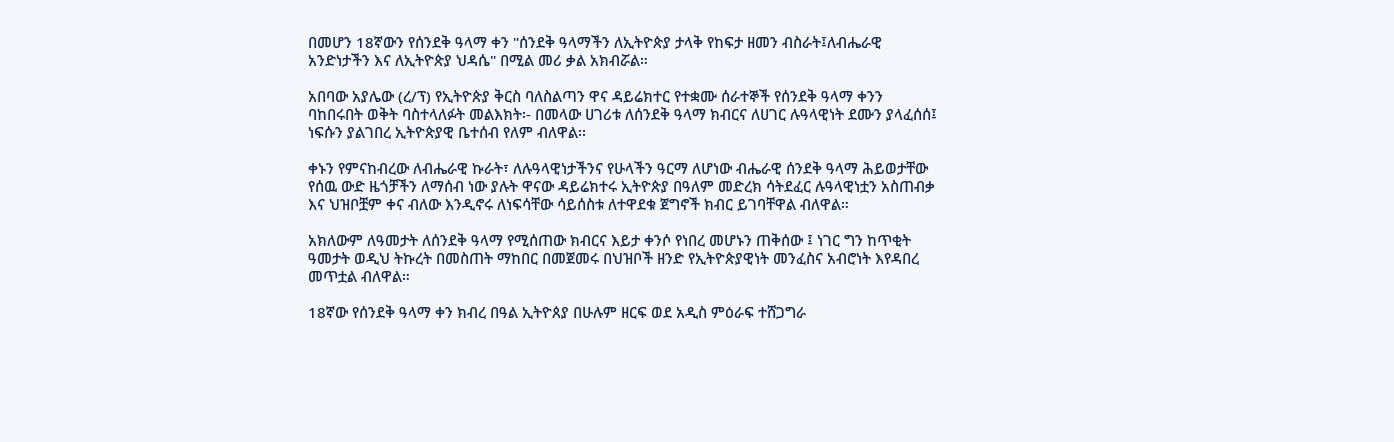በመሆን 18ኛውን የሰንደቅ ዓላማ ቀን "ሰንደቅ ዓላማችን ለኢትዮጵያ ታላቅ የከፍታ ዘመን ብስራት፤ለብሔራዊ አንድነታችን እና ለኢትዮጵያ ህዳሴ" በሚል መሪ ቃል አክብሯል።

አበባው አያሌው (ረ/ፕ) የኢትዮጵያ ቅርስ ባለስልጣን ዋና ዳይሬክተር የተቋሙ ሰራተኞች የሰንደቅ ዓላማ ቀንን ባከበሩበት ወቅት ባስተላለፉት መልእክት፡- በመላው ሀገሪቱ ለሰንደቅ ዓላማ ክብርና ለሀገር ሉዓላዊነት ደሙን ያላፈሰሰ፤ ነፍሱን ያልገበረ ኢትዮጵያዊ ቤተሰብ የለም ብለዋል፡፡

ቀኑን የምናከብረው ለብሔራዊ ኩራት፣ ለሉዓላዊነታችንና የሁላችን ዓርማ ለሆነው ብሔራዊ ሰንደቅ ዓላማ ሕይወታቸው የሰዉ ውድ ዜጎቻችን ለማሰብ ነው ያሉት ዋናው ዳይሬክተሩ ኢትዮጵያ በዓለም መድረክ ሳትደፈር ሉዓላዊነቷን አስጠብቃ እና ህዝቦቿም ቀና ብለው እንዲኖሩ ለነፍሳቸው ሳይሰስቱ ለተዋደቁ ጀግኖች ክብር ይገባቸዋል ብለዋል።

አክለውም ለዓመታት ለሰንደቅ ዓላማ የሚሰጠው ክብርና እይታ ቀንሶ የነበረ መሆኑን ጠቅሰው ፤ ነገር ግን ከጥቂት ዓመታት ወዲህ ትኩረት በመስጠት ማከበር በመጀመሩ በህዝቦች ዘንድ የኢትዮጵያዊነት መንፈስና አብሮነት እየዳበረ መጥቷል ብለዋል።

18ኛው የሰንደቅ ዓላማ ቀን ክብረ በዓል ኢትዮጰያ በሁሉም ዘርፍ ወደ አዲስ ምዕራፍ ተሸጋግራ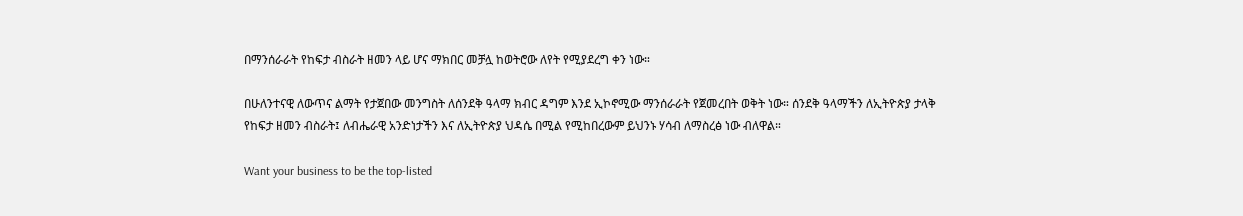በማንሰራራት የከፍታ ብስራት ዘመን ላይ ሆና ማክበር መቻሏ ከወትሮው ለየት የሚያደረግ ቀን ነው።

በሁለንተናዊ ለውጥና ልማት የታጀበው መንግስት ለሰንደቅ ዓላማ ክብር ዳግም እንደ ኢኮኖሚው ማንሰራራት የጀመረበት ወቅት ነው። ሰንደቅ ዓላማችን ለኢትዮጵያ ታላቅ የከፍታ ዘመን ብስራት፤ ለብሔራዊ አንድነታችን እና ለኢትዮጵያ ህዳሴ በሚል የሚከበረውም ይህንኑ ሃሳብ ለማስረፅ ነው ብለዋል።

Want your business to be the top-listed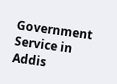Government Service in Addis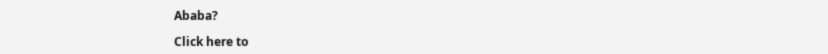Ababa?

Click here to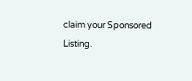claim your Sponsored Listing.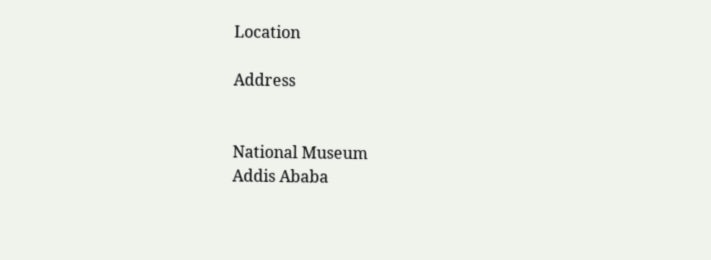Location

Address


National Museum
Addis Ababa